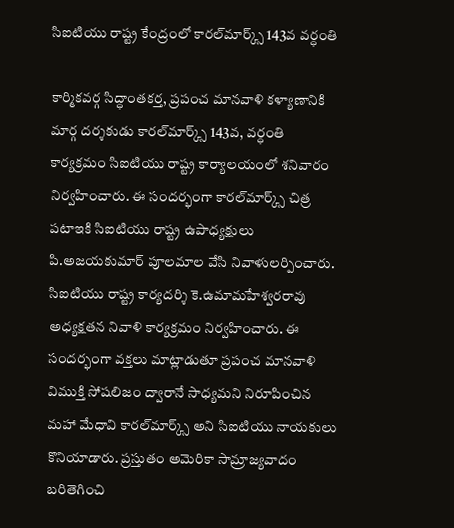సిఐటియు రాష్ట్ర కేంద్రంలో కారల్‌మార్క్స్ 143వ వర్ధంతి

కార్మికవర్గ సిద్ధాంతకర్త, ప్రపంచ మానవాళి కళ్యాణానికి మార్గ దర్శకుడు కారల్‌మార్క్స్ 143వ, వర్ధంతి కార్యక్రమం సిఐటియు రాష్ట్ర కార్యాలయంలో శనివారం నిర్వహించారు. ఈ సందర్భంగా కారల్‌మార్క్స్ చిత్ర పటాఇకి సిఐటియు రాష్ట్ర ఉపాధ్యక్షులు పి.అజయకుమార్ పూలమాల వేసి నివాళులర్పించారు. సిఐటియు రాష్ట్ర కార్యదర్శి కె.ఉమామహేశ్వరరావు అధ్యక్షతన నివాళి కార్యక్రమం నిర్వహించారు. ఈ సందర్భంగా వక్తలు మాట్లాడుతూ ప్రపంచ మానవాళి విముక్తి సోషలిజం ద్వారానే సాధ్యమని నిరూపించిన మహా మేధావి కారల్‌మార్క్స్ అని సిఐటియు నాయకులు కొనియాడారు. ప్రస్తుతం అమెరికా సామ్రాజ్యవాదం బరితెగించి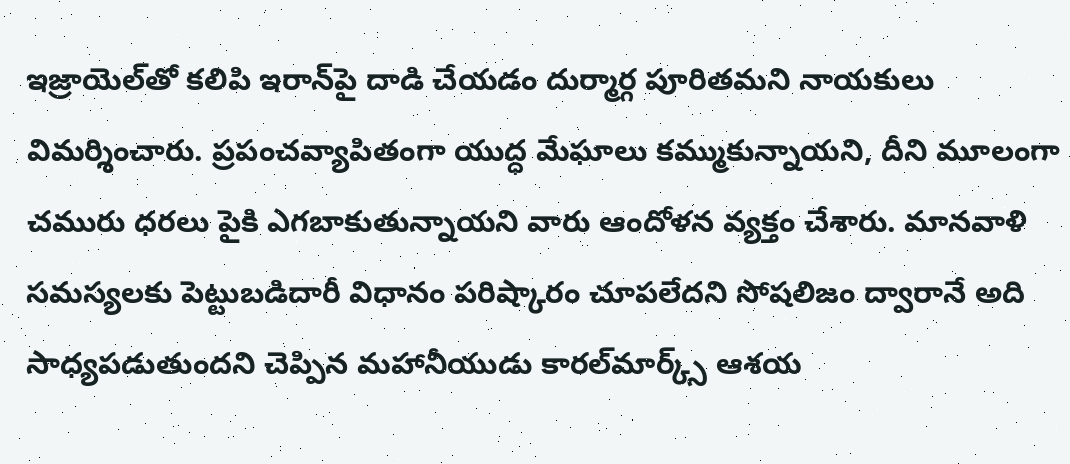ఇజ్రాయెల్‌తో కలిపి ఇరాన్‌పై దాడి చేయడం దుర్మార్గ పూరితమని నాయకులు విమర్శించారు. ప్రపంచవ్యాపితంగా యుద్ధ మేఘాలు కమ్ముకున్నాయని, దీని మూలంగా చమురు ధరలు పైకి ఎగబాకుతున్నాయని వారు ఆందోళన వ్యక్తం చేశారు. మానవాళి సమస్యలకు పెట్టుబడిదారీ విధానం పరిష్కారం చూపలేదని సోషలిజం ద్వారానే అది సాధ్యపడుతుందని చెప్పిన మహానీయుడు కారల్‌మార్క్స్ ఆశయ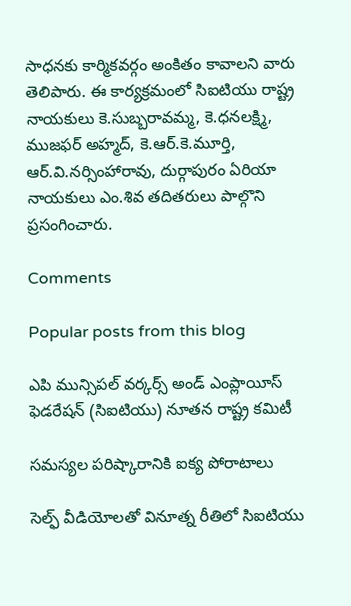సాధనకు కార్మికవర్గం అంకితం కావాలని వారు తెలిపారు. ఈ కార్యక్రమంలో సిఐటియు రాష్ట్ర నాయకులు కె.సుబ్బరావమ్మ, కె.ధనలక్ష్మి, ముజఫర్ అహ్మద్, కె.ఆర్.కె.మూర్తి, ఆర్.వి.నర్సింహారావు, దుర్గాపురం ఏరియా నాయకులు ఎం.శివ తదితరులు పాల్గొని ప్రసంగించారు.

Comments

Popular posts from this blog

ఎపి మున్సిపల్ వర్కర్స్ అండ్ ఎంప్లాయీస్ ఫెడరేషన్ (సిఐటియు) నూతన రాష్ట్ర కమిటీ

సమస్యల పరిష్కారానికి ఐక్య పోరాటాలు

సెల్ఫ్ వీడియోలతో వినూత్న రీతిలో సిఐటియు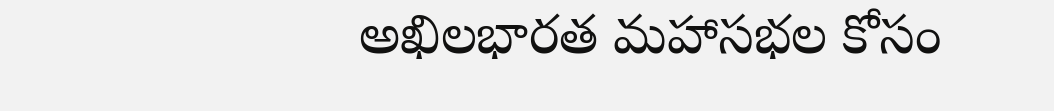అఖిలభారత మహాసభల కోసం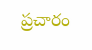ప్రచారం